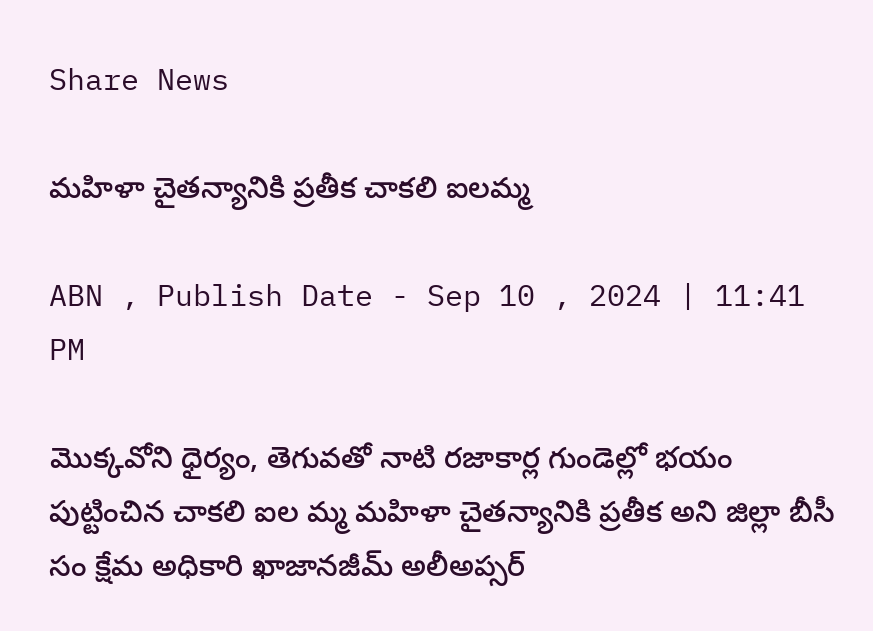Share News

మహిళా చైతన్యానికి ప్రతీక చాకలి ఐలమ్మ

ABN , Publish Date - Sep 10 , 2024 | 11:41 PM

మొక్కవోని ధైర్యం, తెగువతో నాటి రజాకార్ల గుండెల్లో భయం పుట్టించిన చాకలి ఐల మ్మ మహిళా చైతన్యానికి ప్రతీక అని జిల్లా బీసీ సం క్షేమ అధికారి ఖాజానజీమ్‌ అలీఅప్సర్‌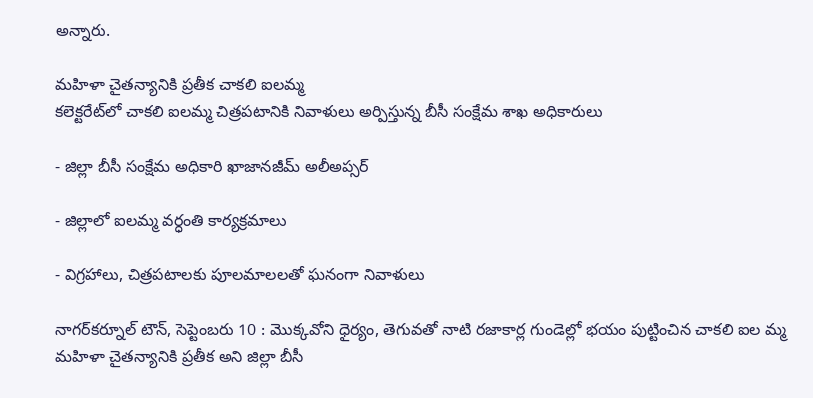అన్నారు.

మహిళా చైతన్యానికి ప్రతీక చాకలి ఐలమ్మ
కలెక్టరేట్‌లో చాకలి ఐలమ్మ చిత్రపటానికి నివాళులు అర్పిస్తున్న బీసీ సంక్షేమ శాఖ అధికారులు

- జిల్లా బీసీ సంక్షేమ అధికారి ఖాజానజీమ్‌ అలీఅప్సర్‌

- జిల్లాలో ఐలమ్మ వర్ధంతి కార్యక్రమాలు

- విగ్రహాలు, చిత్రపటాలకు పూలమాలలతో ఘనంగా నివాళులు

నాగర్‌కర్నూల్‌ టౌన్‌, సెప్టెంబరు 10 : మొక్కవోని ధైర్యం, తెగువతో నాటి రజాకార్ల గుండెల్లో భయం పుట్టించిన చాకలి ఐల మ్మ మహిళా చైతన్యానికి ప్రతీక అని జిల్లా బీసీ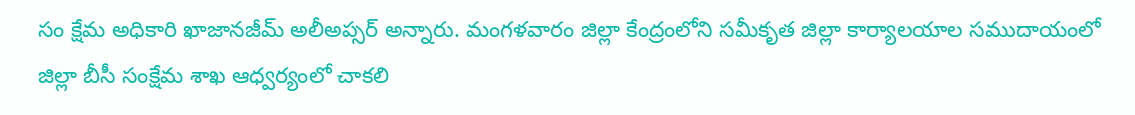సం క్షేమ అధికారి ఖాజానజీమ్‌ అలీఅప్సర్‌ అన్నారు. మంగళవారం జిల్లా కేంద్రంలోని సమీకృత జిల్లా కార్యాలయాల సముదాయంలో జిల్లా బీసీ సంక్షేమ శాఖ ఆధ్వర్యంలో చాకలి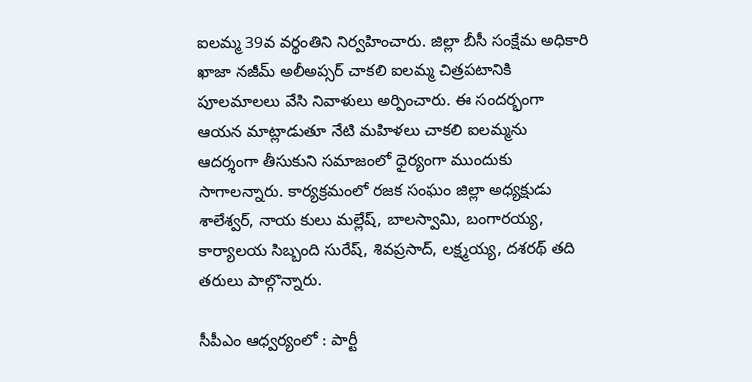ఐలమ్మ 39వ వర్థంతిని నిర్వహించారు. జిల్లా బీసీ సంక్షేమ అధికారి ఖాజా నజీమ్‌ అలీఅప్సర్‌ చాకలి ఐలమ్మ చిత్రపటానికి పూలమాలలు వేసి నివాళులు అర్పించారు. ఈ సందర్భంగా ఆయన మాట్లాడుతూ నేటి మహిళలు చాకలి ఐలమ్మను ఆదర్శంగా తీసుకుని సమాజంలో ధైర్యంగా ముందుకు సాగాలన్నారు. కార్యక్రమంలో రజక సంఘం జిల్లా అధ్యక్షుడు శాలేశ్వర్‌, నాయ కులు మల్లేష్‌, బాలస్వామి, బంగారయ్య, కార్యాలయ సిబ్బంది సురేష్‌, శివప్రసాద్‌, లక్ష్మయ్య, దశరథ్‌ తది తరులు పాల్గొన్నారు.

సీపీఎం ఆధ్వర్యంలో : పార్టీ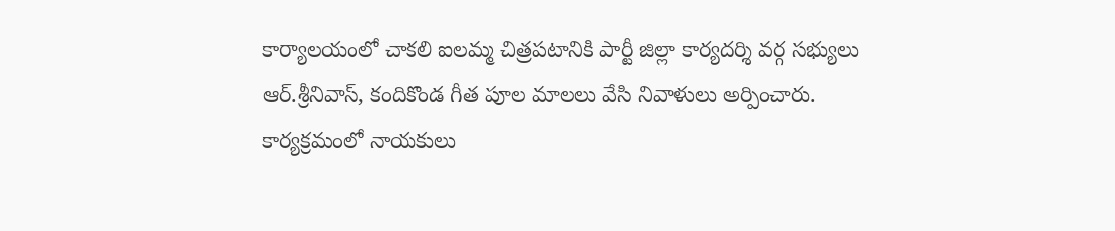కార్యాలయంలో చాకలి ఐలమ్మ చిత్రపటానికి పార్టీ జిల్లా కార్యదర్శి వర్గ సభ్యులు ఆర్‌.శ్రీనివాస్‌, కందికొండ గీత పూల మాలలు వేసి నివాళులు అర్పించారు. కార్యక్రమంలో నాయకులు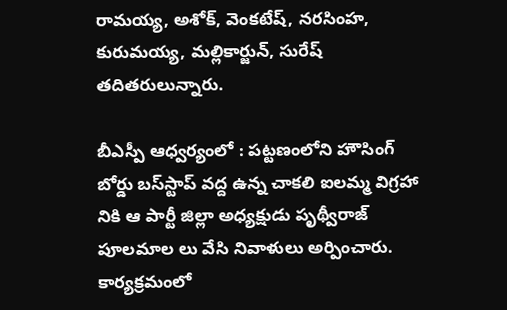రామయ్య, అశోక్‌, వెంకటేష్‌, నరసింహ, కురుమయ్య, మల్లికార్జున్‌, సురేష్‌ తదితరులున్నారు.

బీఎస్పీ ఆధ్వర్యంలో : పట్టణంలోని హౌసింగ్‌ బోర్డు బస్‌స్టాప్‌ వద్ద ఉన్న చాకలి ఐలమ్మ విగ్రహా నికి ఆ పార్టీ జిల్లా అధ్యక్షుడు పృథ్వీరాజ్‌ పూలమాల లు వేసి నివాళులు అర్పించారు. కార్యక్రమంలో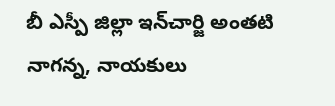బీ ఎస్పీ జిల్లా ఇన్‌చార్జి అంతటి నాగన్న, నాయకులు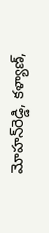మోహన్‌రెడ్డి, కళ్యాణ్‌,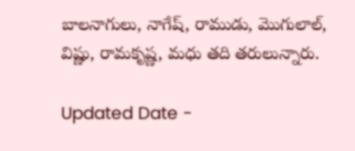బాలనాగులు, నాగేష్‌, రాముడు, మొగులాల్‌, విష్ణు, రామకృష్ణ, మధు తది తరులున్నారు.

Updated Date -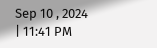Sep 10 , 2024 | 11:41 PM